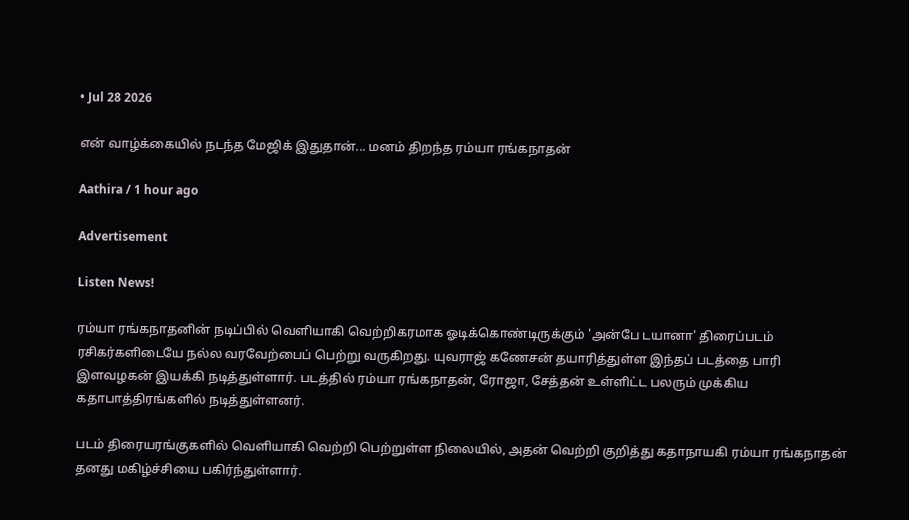• Jul 28 2026

என் வாழ்க்கையில் நடந்த மேஜிக் இதுதான்... மனம் திறந்த ரம்யா ரங்கநாதன்

Aathira / 1 hour ago

Advertisement

Listen News!

ரம்யா ரங்கநாதனின் நடிப்பில் வெளியாகி வெற்றிகரமாக ஓடிக்கொண்டிருக்கும் 'அன்பே டயானா' திரைப்படம் ரசிகர்களிடையே நல்ல வரவேற்பைப் பெற்று வருகிறது. யுவராஜ் கணேசன் தயாரித்துள்ள இந்தப் படத்தை பாரி இளவழகன் இயக்கி நடித்துள்ளார். படத்தில் ரம்யா ரங்கநாதன், ரோஜா, சேத்தன் உள்ளிட்ட பலரும் முக்கிய கதாபாத்திரங்களில் நடித்துள்ளனர்.

படம் திரையரங்குகளில் வெளியாகி வெற்றி பெற்றுள்ள நிலையில், அதன் வெற்றி குறித்து கதாநாயகி ரம்யா ரங்கநாதன் தனது மகிழ்ச்சியை பகிர்ந்துள்ளார்.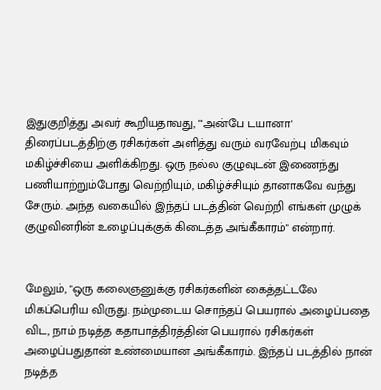இதுகுறித்து அவர் கூறியதாவது, "'அன்பே டயானா' திரைப்படத்திற்கு ரசிகர்கள் அளித்து வரும் வரவேற்பு மிகவும் மகிழ்ச்சியை அளிக்கிறது. ஒரு நல்ல குழுவுடன் இணைந்து பணியாற்றும்போது வெற்றியும், மகிழ்ச்சியும் தானாகவே வந்து சேரும். அந்த வகையில் இந்தப் படத்தின் வெற்றி எங்கள் முழுக் குழுவினரின் உழைப்புக்குக் கிடைத்த அங்கீகாரம்" என்றார்.


மேலும், "ஒரு கலைஞனுக்கு ரசிகர்களின் கைத்தட்டலே மிகப்பெரிய விருது. நம்முடைய சொந்தப் பெயரால் அழைப்பதை விட, நாம் நடித்த கதாபாத்திரத்தின் பெயரால் ரசிகர்கள் அழைப்பதுதான் உண்மையான அங்கீகாரம். இந்தப் படத்தில் நான் நடித்த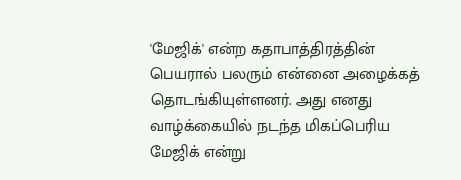'மேஜிக்' என்ற கதாபாத்திரத்தின் பெயரால் பலரும் என்னை அழைக்கத் தொடங்கியுள்ளனர். அது எனது வாழ்க்கையில் நடந்த மிகப்பெரிய மேஜிக் என்று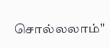சொல்லலாம்"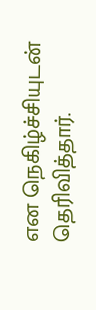என நெகிழ்ச்சியுடன் தெரிவித்தார்.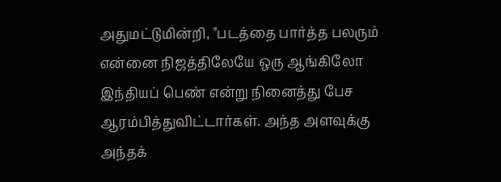அதுமட்டுமின்றி, "படத்தை பார்த்த பலரும் என்னை நிஜத்திலேயே ஒரு ஆங்கிலோ இந்தியப் பெண் என்று நினைத்து பேச ஆரம்பித்துவிட்டார்கள். அந்த அளவுக்கு அந்தக்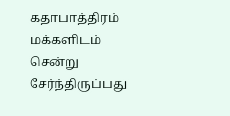கதாபாத்திரம் மக்களிடம் சென்று சேர்ந்திருப்பது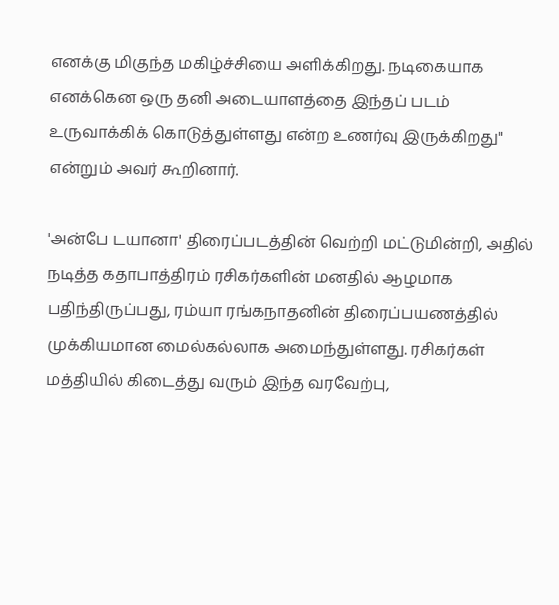எனக்கு மிகுந்த மகிழ்ச்சியை அளிக்கிறது. நடிகையாக எனக்கென ஒரு தனி அடையாளத்தை இந்தப் படம் உருவாக்கிக் கொடுத்துள்ளது என்ற உணர்வு இருக்கிறது" என்றும் அவர் கூறினார்.

'அன்பே டயானா' திரைப்படத்தின் வெற்றி மட்டுமின்றி, அதில் நடித்த கதாபாத்திரம் ரசிகர்களின் மனதில் ஆழமாக பதிந்திருப்பது, ரம்யா ரங்கநாதனின் திரைப்பயணத்தில் முக்கியமான மைல்கல்லாக அமைந்துள்ளது. ரசிகர்கள் மத்தியில் கிடைத்து வரும் இந்த வரவேற்பு,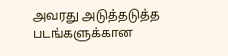அவரது அடுத்தடுத்த படங்களுக்கான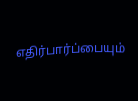எதிர்பார்ப்பையும்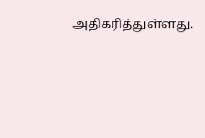அதிகரித்துள்ளது.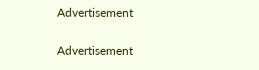Advertisement

Advertisement